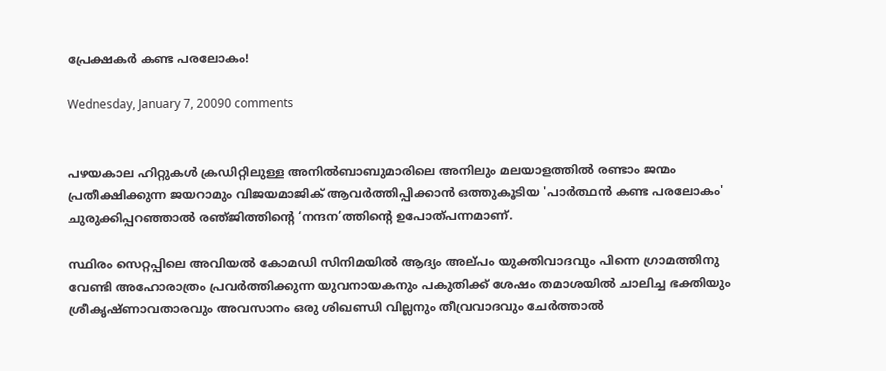പ്രേക്ഷകര്‍ കണ്ട പരലോകം!

Wednesday, January 7, 20090 comments


പഴയകാല ഹിറ്റുകള്‍ ക്രഡിറ്റിലുള്ള അനില്‍ബാബുമാരിലെ അനിലും മലയാളത്തില്‍ രണ്ടാം ജന്മം പ്രതീക്ഷിക്കുന്ന ജയറാമും വിജയമാജിക്‌ ആവര്‍ത്തിപ്പിക്കാന്‍ ഒത്തുകൂടിയ 'പാര്‍ത്ഥന്‍ കണ്ട പരലോകം' ചുരുക്കിപ്പറഞ്ഞാല്‍ രഞ്‌ജിത്തിന്‍റെ ‘നന്ദന’ത്തിന്‍റെ ഉപോത്‌പന്നമാണ്‌.

സ്ഥിരം സെറ്റപ്പിലെ അവിയല്‍ കോമഡി സിനിമയില്‍ ആദ്യം അല്‌പം യുക്തിവാദവും പിന്നെ ഗ്രാമത്തിനു വേണ്ടി അഹോരാത്രം പ്രവര്‍ത്തിക്കുന്ന യുവനായകനും പകുതിക്ക്‌ ശേഷം തമാശയില്‍ ചാലിച്ച ഭക്തിയും ശ്രീകൃഷ്‌ണാവതാരവും അവസാനം ഒരു ശിഖണ്ഡി വില്ലനും തീവ്രവാദവും ചേര്‍ത്താല്‍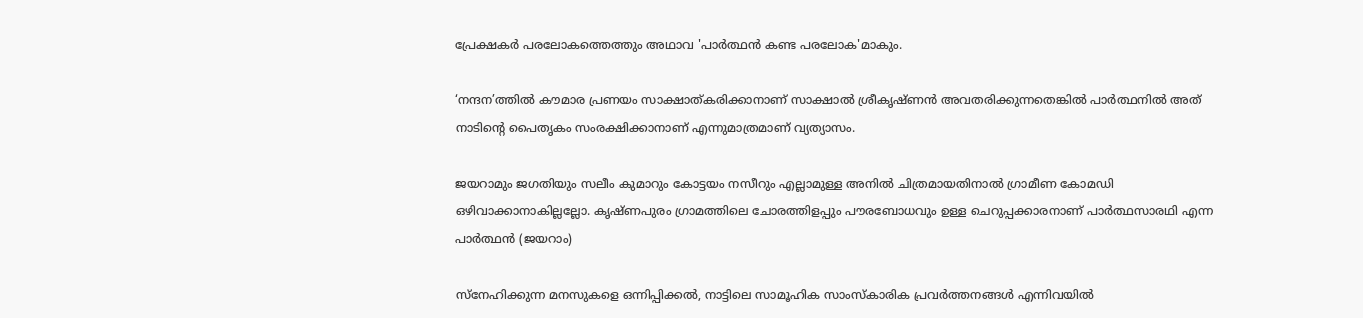പ്രേക്ഷകര്‍ പരലോകത്തെത്തും അഥാവ 'പാര്‍ത്ഥന്‍ കണ്ട പരലോക'മാകും.

‘നന്ദന’ത്തില്‍ കൗമാര പ്രണയം സാക്ഷാത്‌കരിക്കാനാണ്‌ സാക്ഷാല്‍ ശ്രീകൃഷ്‌ണന്‍ അവതരിക്കുന്നതെങ്കില്‍ പാര്‍ത്ഥനില്‍ അത് നാടിന്‍റെ പൈതൃകം സംരക്ഷിക്കാനാണ്‌ എന്നുമാത്രമാണ്‌ വ്യത്യാസം.

ജയറാമും ജഗതിയും സലീം കുമാറും കോട്ടയം നസീറും എല്ലാമുള്ള അനില്‍ ചിത്രമായതിനാല്‍ ഗ്രാമീണ കോമഡി ഒഴിവാക്കാനാകില്ലല്ലോ. കൃഷ്‌ണപുരം ഗ്രാമത്തിലെ ചോരത്തിളപ്പും പൗരബോധവും ഉള്ള ചെറുപ്പക്കാരനാണ്‌ പാര്‍ത്ഥസാരഥി എന്ന പാര്‍ത്ഥന്‍ (ജയറാം)

സ്‌നേഹിക്കുന്ന മനസുകളെ ഒന്നിപ്പിക്കല്‍, നാട്ടിലെ സാമൂഹിക സാംസ്‌കാരിക പ്രവര്‍ത്തനങ്ങള്‍ എന്നിവയില്‍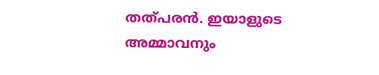തത്‌പരന്‍. ഇയാളുടെ അമ്മാവനും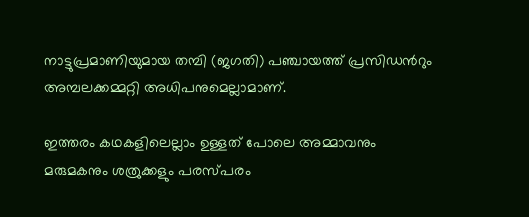നാട്ടുപ്രമാണിയുമായ തമ്പി (ജഗതി) പഞ്ചായത്ത്‌ പ്രസിഡന്‍റും അമ്പലക്കമ്മറ്റി അധിപനുമെല്ലാമാണ്‌.

ഇത്തരം കഥകളിലെല്ലാം ഉള്ളത്‌ പോലെ അമ്മാവനും മരുമകനും ശത്രുക്കളും പരസ്‌പരം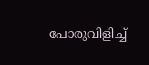പോരുവിളിച്ച്‌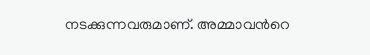നടക്കുന്നവരുമാണ്‌. അമ്മാവന്‍റെ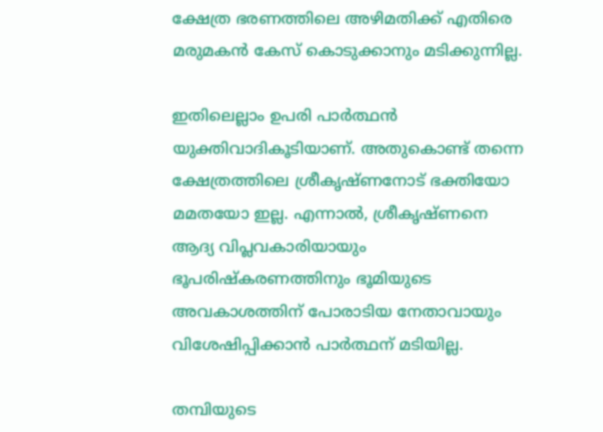ക്ഷേത്ര ഭരണത്തിലെ അഴിമതിക്ക്‌ എതിരെ മരുമകന്‍ കേസ്‌ കൊടുക്കാനും മടിക്കുന്നില്ല.

ഇതിലെല്ലാം ഉപരി പാര്‍ത്ഥന്‍ യുക്തിവാദികൂടിയാണ്‌. അതുകൊണ്ട്‌ തന്നെ ക്ഷേത്രത്തിലെ ശ്രീകൃഷ്‌ണനോട്‌ ഭക്തിയോ മമതയോ ഇല്ല. എന്നാല്‍, ശ്രീകൃഷ്‌ണനെ ആദ്യ വിപ്ലവകാരിയായും ഭൂപരിഷ്‌കരണത്തിനും ഭൂമിയുടെ അവകാശത്തിന്‌ പോരാടിയ നേതാവായും വിശേഷിപ്പിക്കാന്‍ പാര്‍ത്ഥന്‌ മടിയില്ല.

തമ്പിയുടെ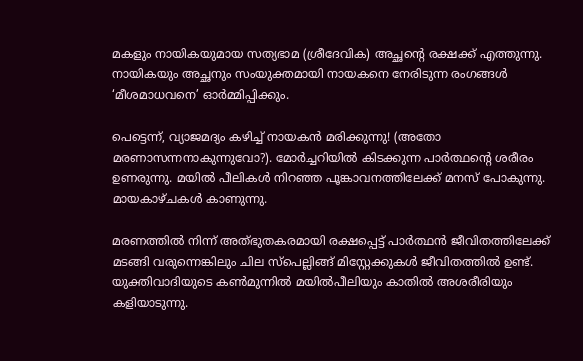മകളും നായികയുമായ സത്യഭാമ (ശ്രീദേവിക) അച്ഛന്‍റെ രക്ഷക്ക്‌ എത്തുന്നു. നായികയും അച്ഛനും സംയുക്തമായി നായകനെ നേരിടുന്ന രംഗങ്ങള്‍ ‘മീശമാധവനെ’ ഓര്‍മ്മിപ്പിക്കും.

പെട്ടെന്ന്‌, വ്യാജമദ്യം കഴിച്ച്‌ നായകന്‍ മരിക്കുന്നു! (അതോ മരണാസന്നനാകുന്നുവോ?). മോര്‍ച്ചറിയില്‍ കിടക്കുന്ന പാര്‍ത്ഥന്‍റെ ശരീരം ഉണരുന്നു. മയില്‍ പീലികള്‍ നിറഞ്ഞ പൂങ്കാവനത്തിലേക്ക് മനസ്‌ പോകുന്നു. മായകാഴ്‌ചകള്‍ കാണുന്നു.

മരണത്തില്‍ നിന്ന്‌ അത്‌ഭുതകരമായി രക്ഷപ്പെട്ട്‌ പാര്‍ത്ഥന്‍ ജീവിതത്തിലേക്ക്‌ മടങ്ങി വരുന്നെങ്കിലും ചില സ്‌പെല്ലിങ്ങ്‌ മിസ്റ്റേക്കുകള്‍ ജീവിതത്തില്‍ ഉണ്ട്‍. യുക്തിവാദിയുടെ കണ്‍മുന്നില്‍ മയില്‍പീലിയും കാതില്‍ അശരീരിയും കളിയാടുന്നു.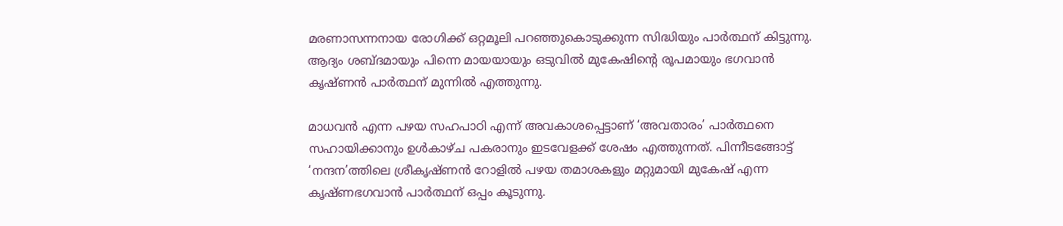മരണാസന്നനായ രോഗിക്ക്‌ ഒറ്റമൂലി പറഞ്ഞുകൊടുക്കുന്ന സിദ്ധിയും പാര്‍ത്ഥന്‌ കിട്ടുന്നു. ആദ്യം ശബ്ദമായും പിന്നെ മായയായും ഒടുവില്‍ മുകേഷിന്‍റെ രൂപമായും ഭഗവാന്‍ കൃഷ്‌ണന്‍ പാര്‍ത്ഥന്‌ മുന്നില്‍ എത്തുന്നു.

മാധവന്‍ എന്ന പഴയ സഹപാഠി എന്ന്‌ അവകാശപ്പെട്ടാണ്‌ ‘അവതാരം’ പാര്‍ത്ഥനെ സഹായിക്കാനും ഉള്‍കാഴ്‌ച പകരാനും ഇടവേളക്ക്‌ ശേഷം എത്തുന്നത്‌. പിന്നീടങ്ങോട്ട്‌ ‘നന്ദന’ത്തിലെ ശ്രീകൃഷ്‌ണന്‍ റോളില്‍ പഴയ തമാശകളും മറ്റുമായി മുകേഷ് എന്ന കൃഷ്ണഭഗവാന്‍ പാര്‍ത്ഥന്‌ ഒപ്പം കൂടുന്നു.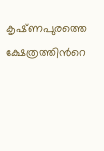കൃഷ്‌ണപുരത്തെ ക്ഷേത്രത്തിന്‍റെ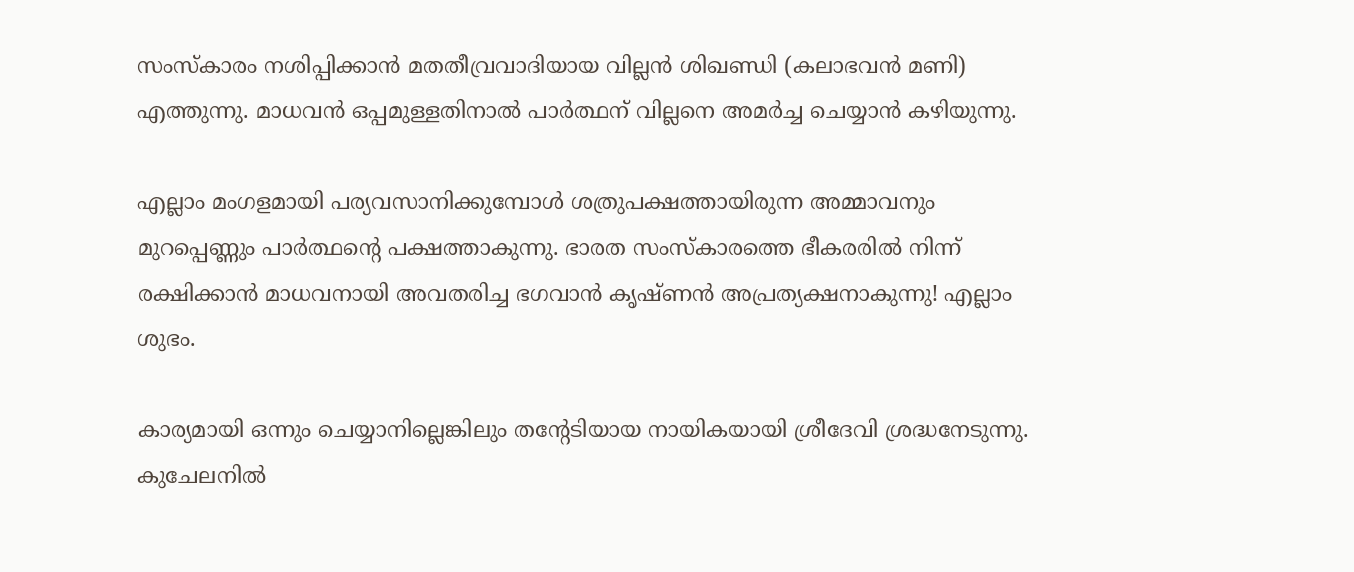സംസ്‌കാരം നശിപ്പിക്കാന്‍ മതതീവ്രവാദിയായ വില്ലന്‍ ശിഖണ്ഡി (കലാഭവന്‍ മണി) എത്തുന്നു. മാധവന്‍ ഒപ്പമുള്ളതിനാല്‍ പാര്‍ത്ഥന്‌ വില്ലനെ അമര്‍ച്ച ചെയ്യാന്‍ കഴിയുന്നു.

എല്ലാം മംഗളമായി പര്യവസാനിക്കുമ്പോള്‍ ശത്രുപക്ഷത്തായിരുന്ന അമ്മാവനും മുറപ്പെണ്ണും പാര്‍ത്ഥന്‍റെ പക്ഷത്താകുന്നു. ഭാരത സംസ്‌കാരത്തെ ഭീകരരില്‍ നിന്ന്‌ രക്ഷിക്കാന്‍ മാധവനായി അവതരിച്ച ഭഗവാന്‍ കൃഷ്‌ണന്‍ അപ്രത്യക്ഷനാകുന്നു! എല്ലാം ശുഭം.

കാര്യമായി ഒന്നും ചെയ്യാനില്ലെങ്കിലും തന്‍റേടിയായ നായികയായി ശ്രീദേവി ശ്രദ്ധനേടുന്നു. കുചേലനില്‍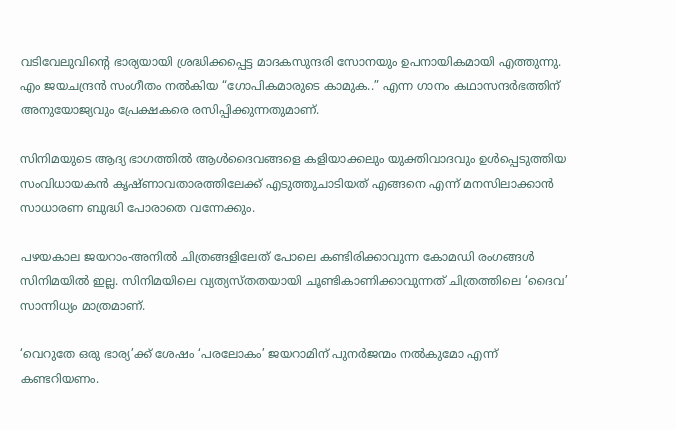വടിവേലുവിന്‍റെ ഭാര്യയായി ശ്രദ്ധിക്കപ്പെട്ട മാദകസുന്ദരി സോനയും ഉപനായികമായി എത്തുന്നു. എം ജയചന്ദ്രന്‍ സംഗീതം നല്‍കിയ “ഗോപികമാരുടെ കാമുക..” എന്ന ഗാനം കഥാസന്ദര്‍ഭത്തിന്‌ അനുയോജ്യവും പ്രേക്ഷകരെ രസിപ്പിക്കുന്നതുമാണ്‌.

സിനിമയുടെ ആദ്യ ഭാഗത്തില്‍ ആള്‍ദൈവങ്ങളെ കളിയാക്കലും യുക്തിവാദവും ഉള്‍പ്പെടുത്തിയ സംവിധായകന്‍ കൃഷ്‌ണാവതാരത്തിലേക്ക്‌ എടുത്തുചാടിയത്‌ എങ്ങനെ എന്ന്‌ മനസിലാക്കാന്‍ സാധാരണ ബുദ്ധി പോരാതെ വന്നേക്കും.

പഴയകാല ജയറാം-അനില്‍ ചിത്രങ്ങളിലേത്‌ പോലെ കണ്ടിരിക്കാവുന്ന കോമഡി രംഗങ്ങള്‍ സിനിമയില്‍ ഇല്ല. സിനിമയിലെ വ്യത്യസ്‌തതയായി ചൂണ്ടികാണിക്കാവുന്നത്‌ ചിത്രത്തിലെ ‘ദൈവ’ സാന്നിധ്യം മാത്രമാണ്‌.

‘വെറുതേ ഒരു ഭാര്യ’ക്ക്‌ ശേഷം ‘പരലോകം’ ജയറാമിന്‌ പുനര്‍ജന്മം നല്‍കുമോ എന്ന്‌ കണ്ടറിയണം.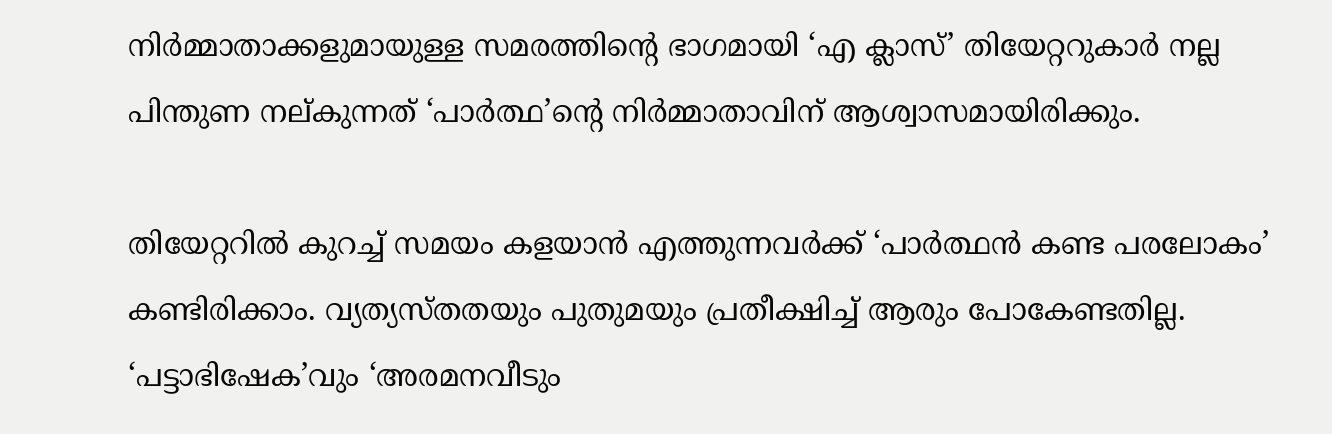നിര്‍മ്മാതാക്കളുമായുള്ള സമരത്തിന്‍റെ ഭാഗമായി ‘എ ക്ലാസ്‌’ തിയേറ്ററുകാര്‍ നല്ല പിന്തുണ നല്‌കുന്നത്‌ ‘പാര്‍ത്ഥ’ന്‍റെ നിര്‍മ്മാതാവിന്‌ ആശ്വാസമായിരിക്കും.

തിയേറ്ററില്‍ കുറച്ച്‌ സമയം കളയാന്‍ എത്തുന്നവര്‍ക്ക്‌ ‘പാര്‍ത്ഥന്‍ കണ്ട പരലോകം’ കണ്ടിരിക്കാം. വ്യത്യസ്‌തതയും പുതുമയും പ്രതീക്ഷിച്ച്‌ ആരും പോകേണ്ടതില്ല. ‘പട്ടാഭിഷേക’വും ‘അരമനവീടും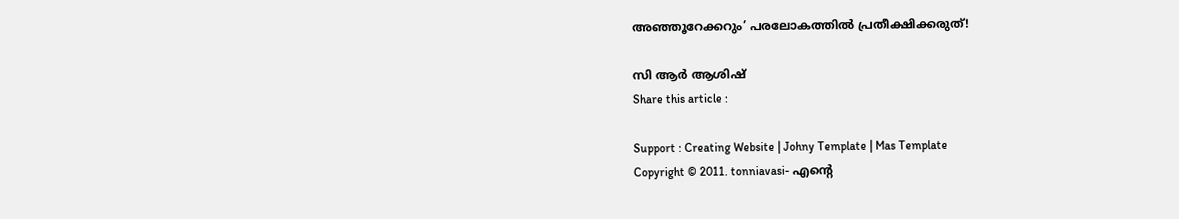അഞ്ഞൂറേക്കറും’ പരലോകത്തില്‍ പ്രതീക്ഷിക്കരുത്‌!

സി ആര്‍ ആശിഷ്
Share this article :

Support : Creating Website | Johny Template | Mas Template
Copyright © 2011. tonniavasi- എന്‍റെ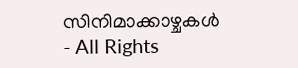സിനിമാക്കാഴ്ചകള്‍ - All Rights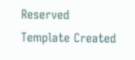Reserved
Template Created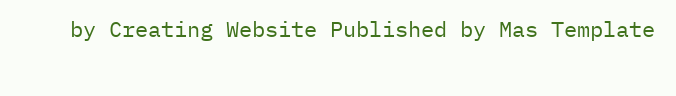by Creating Website Published by Mas Template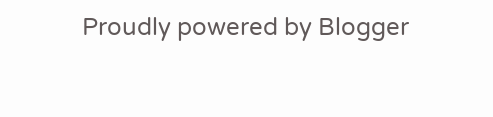Proudly powered by Blogger